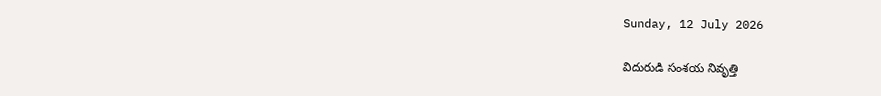Sunday, 12 July 2026

విదురుడి సంశయ నివృత్తి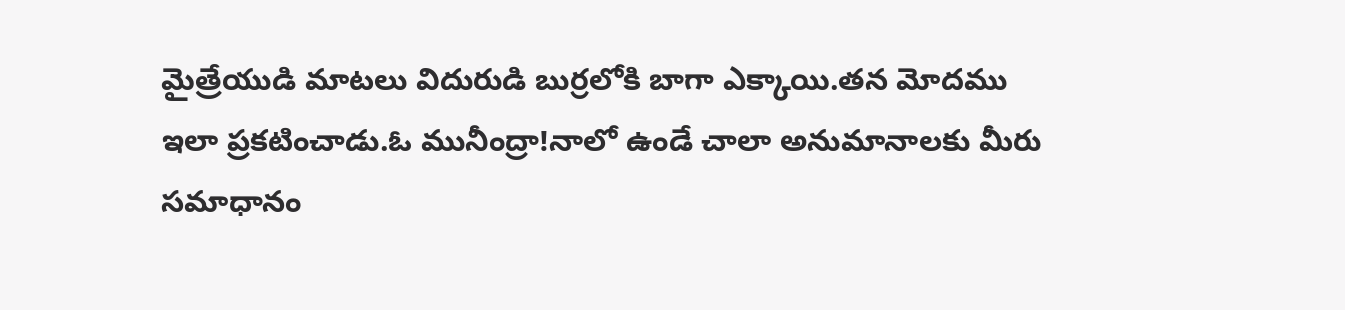మైత్రేయుడి మాటలు విదురుడి బుర్రలోకి బాగా ఎక్కాయి.తన మోదము ఇలా ప్రకటించాడు.ఓ మునీంద్రా!నాలో ఉండే చాలా అనుమానాలకు మీరు సమాధానం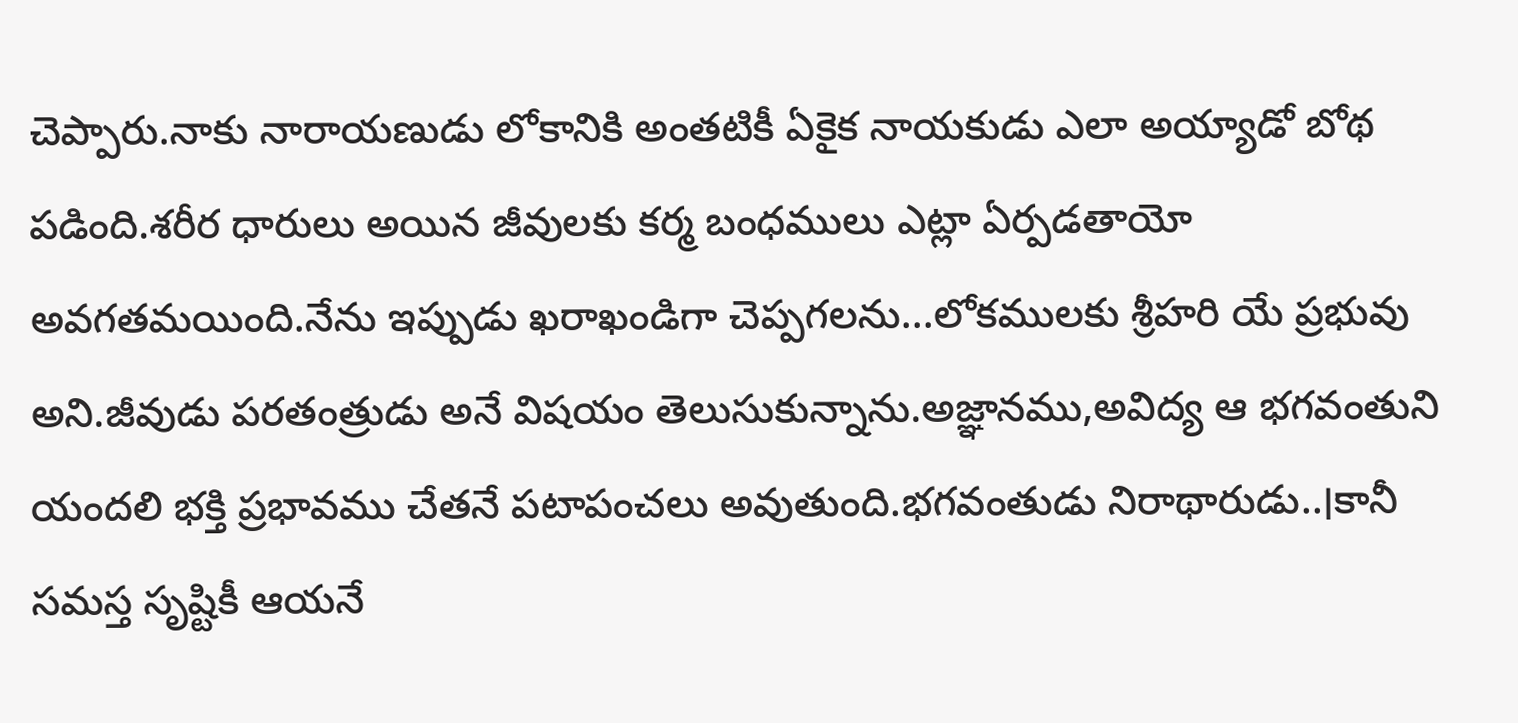చెప్పారు.నాకు నారాయణుడు లోకానికి అంతటికీ ఏకైక నాయకుడు ఎలా అయ్యాడో బోథ పడింది.శరీర ధారులు అయిన జీవులకు కర్మ బంధములు ఎట్లా ఏర్పడతాయో అవగతమయింది.నేను ఇప్పుడు ఖరాఖండిగా చెప్పగలను...లోకములకు శ్రీహరి యే ప్రభువు అని.జీవుడు పరతంత్రుడు అనే విషయం తెలుసుకున్నాను.అజ్ఞానము,అవిద్య ఆ భగవంతుని యందలి భక్తి ప్రభావము చేతనే పటాపంచలు అవుతుంది.భగవంతుడు నిరాథారుడు..।కానీ సమస్త సృష్టికీ ఆయనే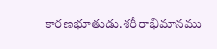కారణభూతుడు.శరీరాభిమానము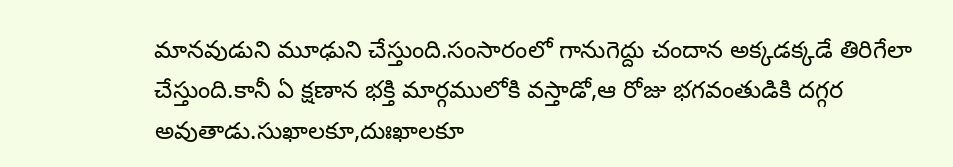మానవుడుని మూఢుని చేస్తుంది.సంసారంలో గానుగెద్దు చందాన అక్కడక్కడే తిరిగేలా చేస్తుంది.కానీ ఏ క్షణాన భక్తి మార్గములోకి వస్తాడో,ఆ రోజు భగవంతుడికి దగ్గర అవుతాడు.సుఖాలకూ,దుఃఖాలకూ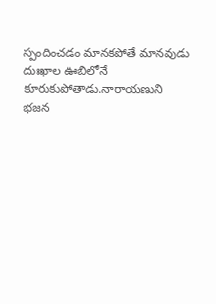స్పందించడం మానకపోతే మానవుడు దుఃఖాల ఊబిలోనే కూరుకుపోతాడు.నారాయణుని భజన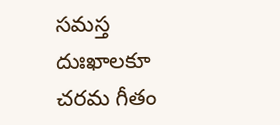సమస్త దుఃఖాలకూ చరమ గీతం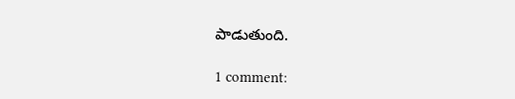పాడుతుంది.

1 comment: